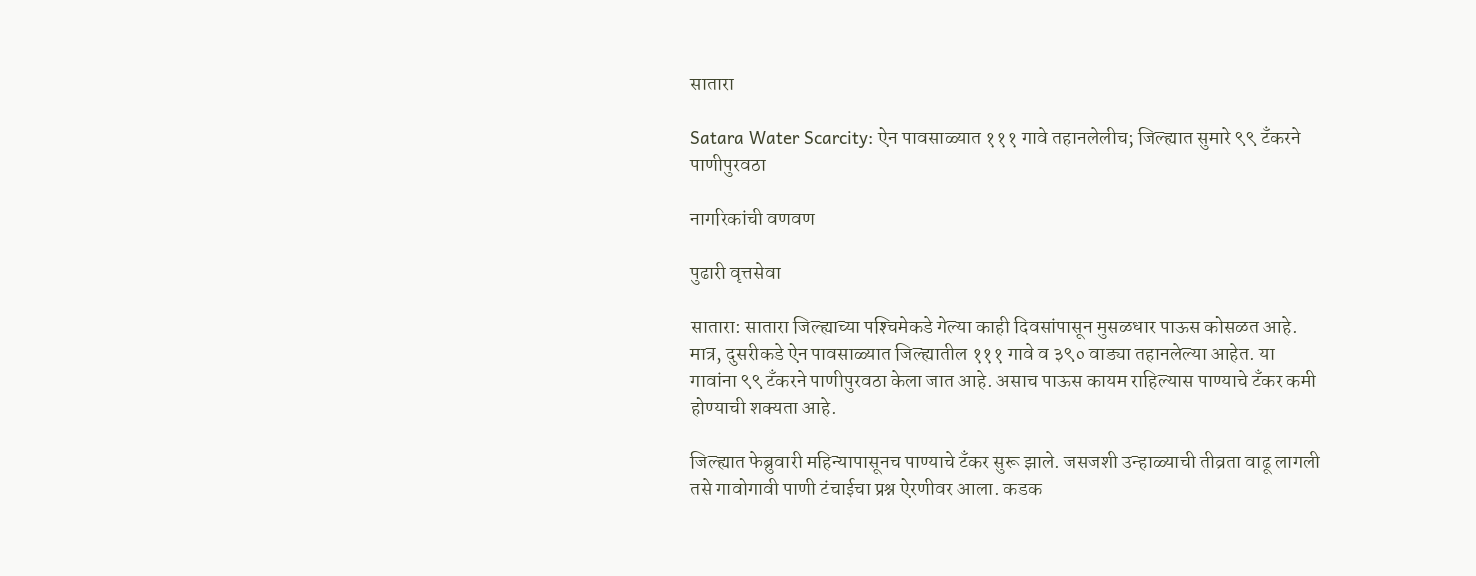सातारा

Satara Water Scarcity: ऐन पावसाळ्यात १११ गावे तहानलेलीच; जिल्‍ह्यात सुमारे ९९ टँकरने पाणीपुरवठा

नागरिकांची वणवण

पुढारी वृत्तसेवा

सातारा: सातारा जिल्ह्याच्‍या पश्‍चिमेकडे गेल्या काही दिवसांपासून मुसळधार पाऊस कोसळत आहे. मात्र, दुसरीकडे ऐन पावसाळ्यात जिल्ह्यातील १११ गावे व ३९० वाड्या तहानलेल्या आहेत. या गावांना ९९ टँकरने पाणीपुरवठा केला जात आहे. असाच पाऊस कायम राहिल्यास पाण्याचे टँकर कमी होण्याची शक्यता आहे.

जिल्ह्यात फेब्रुवारी महिन्यापासूनच पाण्याचे टँकर सुरू झाले. जसजशी उन्हाळ्याची तीव्रता वाढू लागली तसे गावोगावी पाणी टंचाईचा प्रश्न ऐरणीवर आला. कडक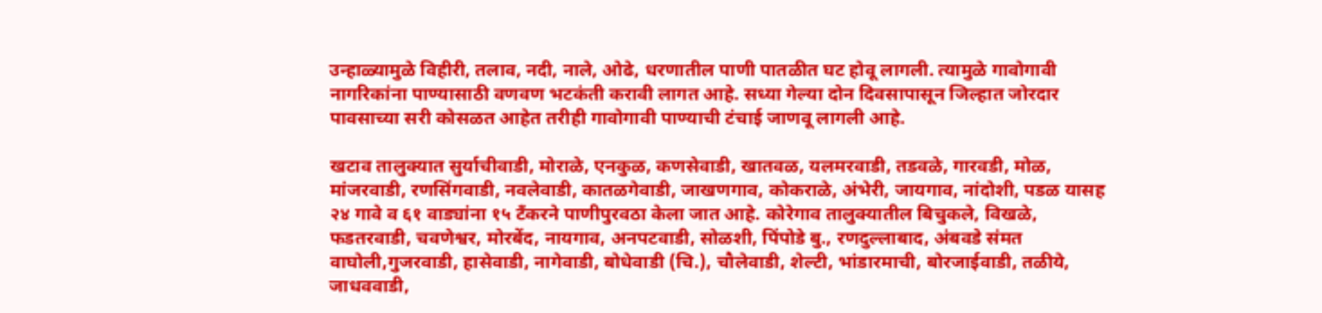उन्हाळ्यामुळे विहीरी, तलाव, नदी, नाले, ओढे, धरणातील पाणी पातळीत घट होवू लागली. त्यामुळे गावोगावी नागरिकांना पाण्यासाठी वणवण भटकंती करावी लागत आहे. सध्या गेल्या दोन दिवसापासून जिल्हात जोरदार पावसाच्या सरी कोसळत आहेत तरीही गावोगावी पाण्याची टंचाई जाणवू लागली आहे.

खटाव तालुक्यात सुर्याचीवाडी, मोराळे, एनकुळ, कणसेवाडी, खातवळ, यलमरवाडी, तडवळे, गारवडी, मोळ, मांजरवाडी, रणसिंगवाडी, नवलेवाडी, कातळगेवाडी, जाखणगाव, कोकराळे, अंभेरी, जायगाव, नांदोशी, पडळ यासह २४ गावे व ६१ वाड्यांना १५ टँकरने पाणीपुरवठा केला जात आहे. कोरेगाव तालुक्यातील बिचुकले, विखळे, फडतरवाडी, चवणेश्वर, मोरबेंद, नायगाव, अनपटवाडी, सोळशी, पिंपोडे बु., रणदुल्लाबाद, अंबवडे संमत वाघोली,गुजरवाडी, हासेवाडी, नागेवाडी, बोधेवाडी (चि.), चौलेवाडी, शेल्टी, भांडारमाची, बोरजाईवाडी, तळीये, जाधववाडी,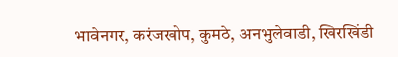भावेनगर, करंजखोप, कुमठे, अनभुलेवाडी, खिरखिंडी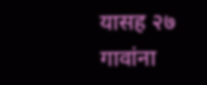यासह २७ गावांना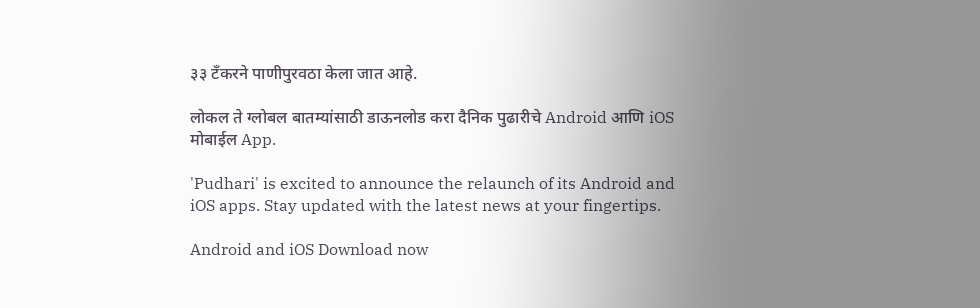३३ टँकरने पाणीपुरवठा केला जात आहे.

लोकल ते ग्लोबल बातम्यांसाठी डाऊनलोड करा दैनिक पुढारीचे Android आणि iOS मोबाईल App.

'Pudhari' is excited to announce the relaunch of its Android and iOS apps. Stay updated with the latest news at your fingertips.

Android and iOS Download now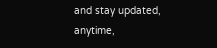and stay updated, anytime,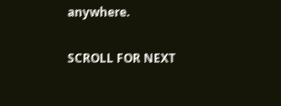anywhere.

SCROLL FOR NEXT